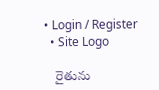• Login / Register
  • Site Logo

    రైతును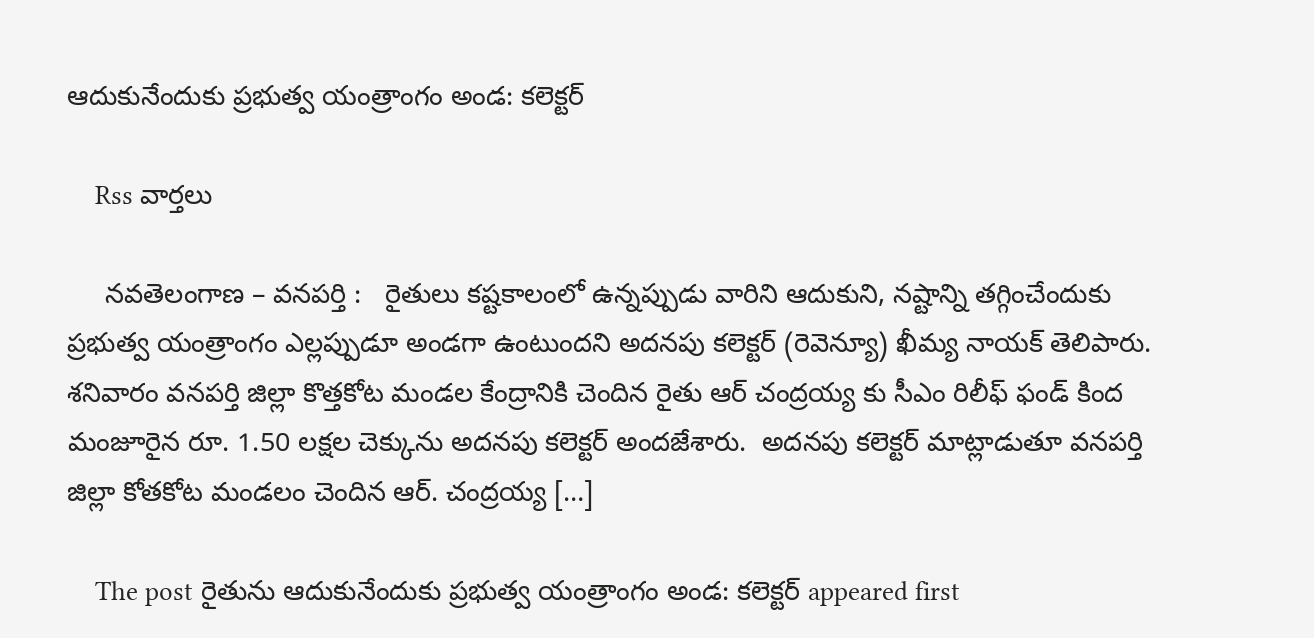ఆదుకునేందుకు ప్రభుత్వ యంత్రాంగం అండ: కలెక్టర్

    Rss వార్తలు

     నవతెలంగాణ – వనపర్తి :   రైతులు కష్టకాలంలో ఉన్నప్పుడు వారిని ఆదుకుని, నష్టాన్ని తగ్గించేందుకు ప్రభుత్వ యంత్రాంగం ఎల్లప్పుడూ అండగా ఉంటుందని అదనపు కలెక్టర్ (రెవెన్యూ) ఖీమ్య నాయక్ తెలిపారు. శనివారం వనపర్తి జిల్లా కొత్తకోట మండల కేంద్రానికి చెందిన రైతు ఆర్ చంద్రయ్య కు సీఎం రిలీఫ్ ఫండ్ కింద మంజూరైన రూ. 1.50 లక్షల చెక్కును అదనపు కలెక్టర్ అందజేశారు.  అదనపు కలెక్టర్ మాట్లాడుతూ వనపర్తి జిల్లా కోతకోట మండలం చెందిన ఆర్. చంద్రయ్య […]

    The post రైతును ఆదుకునేందుకు ప్రభుత్వ యంత్రాంగం అండ: కలెక్టర్ appeared first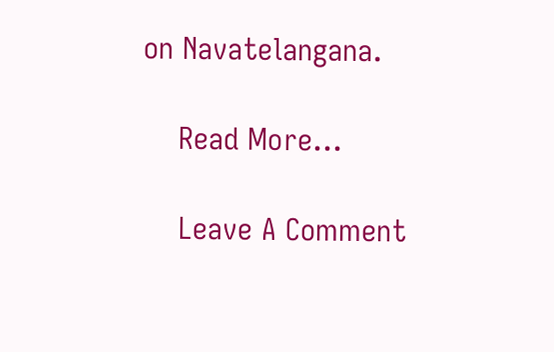on Navatelangana.

    Read More...

    Leave A Comment